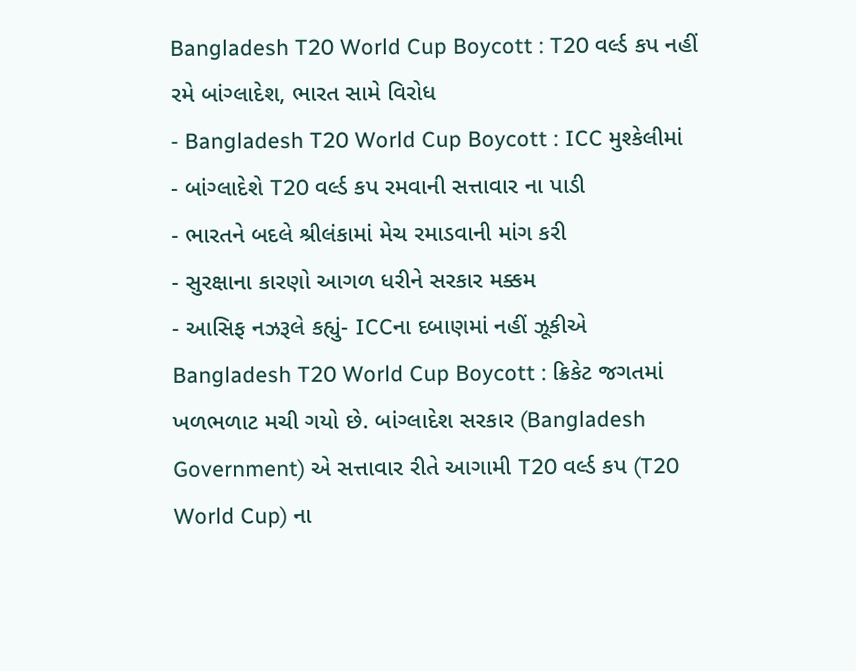Bangladesh T20 World Cup Boycott : T20 વર્લ્ડ કપ નહીં રમે બાંગ્લાદેશ, ભારત સામે વિરોધ
- Bangladesh T20 World Cup Boycott : ICC મુશ્કેલીમાં
- બાંગ્લાદેશે T20 વર્લ્ડ કપ રમવાની સત્તાવાર ના પાડી
- ભારતને બદલે શ્રીલંકામાં મેચ રમાડવાની માંગ કરી
- સુરક્ષાના કારણો આગળ ધરીને સરકાર મક્કમ
- આસિફ નઝરૂલે કહ્યું- ICCના દબાણમાં નહીં ઝૂકીએ
Bangladesh T20 World Cup Boycott : ક્રિકેટ જગતમાં ખળભળાટ મચી ગયો છે. બાંગ્લાદેશ સરકાર (Bangladesh Government) એ સત્તાવાર રીતે આગામી T20 વર્લ્ડ કપ (T20 World Cup) ના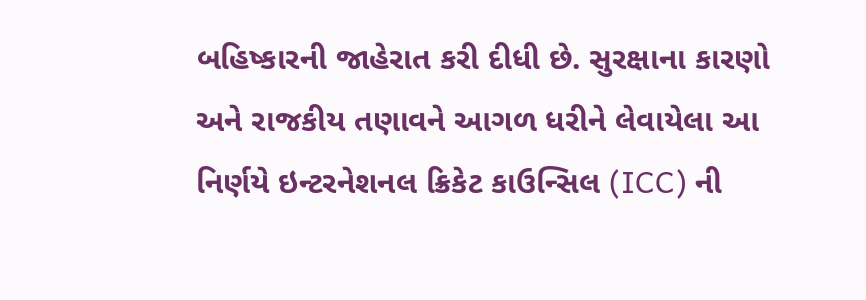બહિષ્કારની જાહેરાત કરી દીધી છે. સુરક્ષાના કારણો અને રાજકીય તણાવને આગળ ધરીને લેવાયેલા આ નિર્ણયે ઇન્ટરનેશનલ ક્રિકેટ કાઉન્સિલ (ICC) ની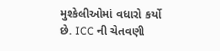મુશ્કેલીઓમાં વધારો કર્યો છે. ICC ની ચેતવણી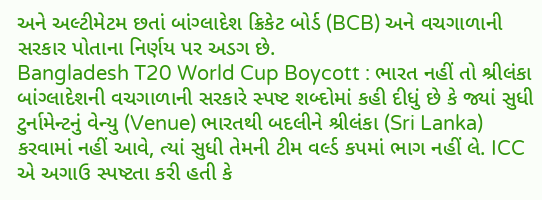અને અલ્ટીમેટમ છતાં બાંગ્લાદેશ ક્રિકેટ બોર્ડ (BCB) અને વચગાળાની સરકાર પોતાના નિર્ણય પર અડગ છે.
Bangladesh T20 World Cup Boycott : ભારત નહીં તો શ્રીલંકા
બાંગ્લાદેશની વચગાળાની સરકારે સ્પષ્ટ શબ્દોમાં કહી દીધું છે કે જ્યાં સુધી ટુર્નામેન્ટનું વેન્યુ (Venue) ભારતથી બદલીને શ્રીલંકા (Sri Lanka) કરવામાં નહીં આવે, ત્યાં સુધી તેમની ટીમ વર્લ્ડ કપમાં ભાગ નહીં લે. ICC એ અગાઉ સ્પષ્ટતા કરી હતી કે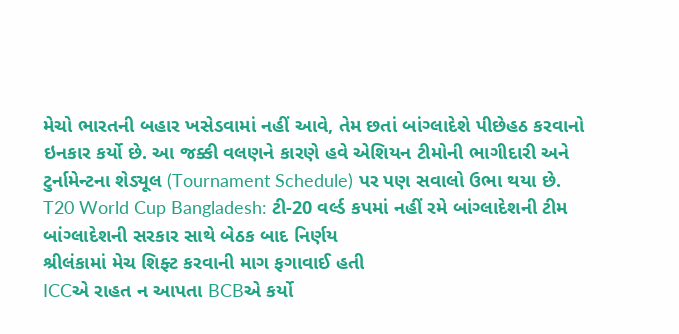મેચો ભારતની બહાર ખસેડવામાં નહીં આવે, તેમ છતાં બાંગ્લાદેશે પીછેહઠ કરવાનો ઇનકાર કર્યો છે. આ જક્કી વલણને કારણે હવે એશિયન ટીમોની ભાગીદારી અને ટુર્નામેન્ટના શેડ્યૂલ (Tournament Schedule) પર પણ સવાલો ઉભા થયા છે.
T20 World Cup Bangladesh: ટી-20 વર્લ્ડ કપમાં નહીં રમે બાંગ્લાદેશની ટીમ
બાંગ્લાદેશની સરકાર સાથે બેઠક બાદ નિર્ણય
શ્રીલંકામાં મેચ શિફ્ટ કરવાની માગ ફગાવાઈ હતી
ICCએ રાહત ન આપતા BCBએ કર્યો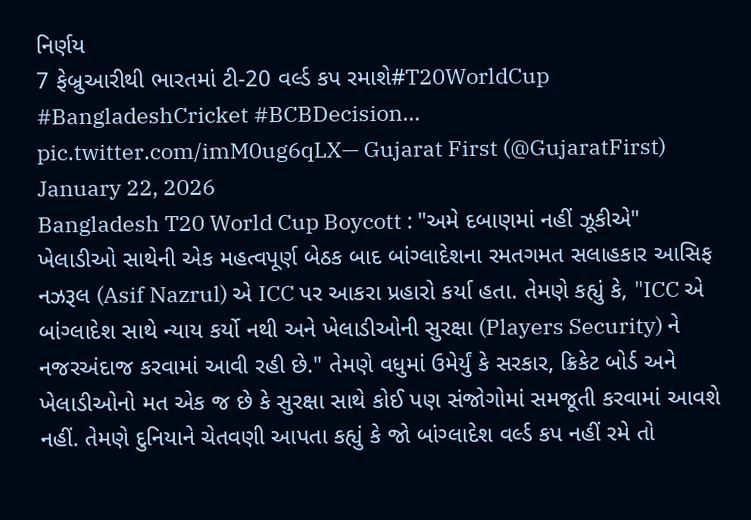નિર્ણય
7 ફેબ્રુઆરીથી ભારતમાં ટી-20 વર્લ્ડ કપ રમાશે#T20WorldCup #BangladeshCricket #BCBDecision… pic.twitter.com/imM0ug6qLX— Gujarat First (@GujaratFirst) January 22, 2026
Bangladesh T20 World Cup Boycott : "અમે દબાણમાં નહીં ઝૂકીએ"
ખેલાડીઓ સાથેની એક મહત્વપૂર્ણ બેઠક બાદ બાંગ્લાદેશના રમતગમત સલાહકાર આસિફ નઝરૂલ (Asif Nazrul) એ ICC પર આકરા પ્રહારો કર્યા હતા. તેમણે કહ્યું કે, "ICC એ બાંગ્લાદેશ સાથે ન્યાય કર્યો નથી અને ખેલાડીઓની સુરક્ષા (Players Security) ને નજરઅંદાજ કરવામાં આવી રહી છે." તેમણે વધુમાં ઉમેર્યું કે સરકાર, ક્રિકેટ બોર્ડ અને ખેલાડીઓનો મત એક જ છે કે સુરક્ષા સાથે કોઈ પણ સંજોગોમાં સમજૂતી કરવામાં આવશે નહીં. તેમણે દુનિયાને ચેતવણી આપતા કહ્યું કે જો બાંગ્લાદેશ વર્લ્ડ કપ નહીં રમે તો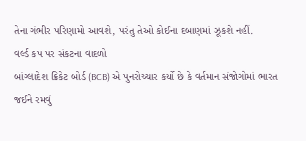તેના ગંભીર પરિણામો આવશે, પરંતુ તેઓ કોઈના દબાણમાં ઝૂકશે નહીં.
વર્લ્ડ કપ પર સંકટના વાદળો
બાંગ્લાદેશ ક્રિકેટ બોર્ડ (BCB) એ પુનરોચ્ચાર કર્યો છે કે વર્તમાન સંજોગોમાં ભારત જઈને રમવું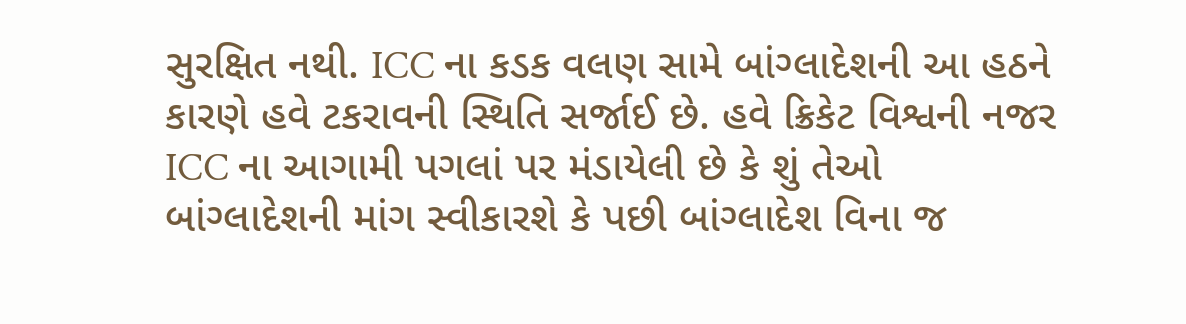સુરક્ષિત નથી. ICC ના કડક વલણ સામે બાંગ્લાદેશની આ હઠને કારણે હવે ટકરાવની સ્થિતિ સર્જાઈ છે. હવે ક્રિકેટ વિશ્વની નજર ICC ના આગામી પગલાં પર મંડાયેલી છે કે શું તેઓ બાંગ્લાદેશની માંગ સ્વીકારશે કે પછી બાંગ્લાદેશ વિના જ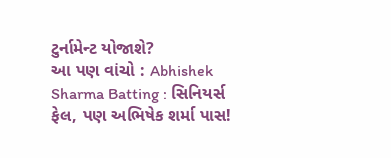ટુર્નામેન્ટ યોજાશે?
આ પણ વાંચો : Abhishek Sharma Batting : સિનિયર્સ ફેલ, પણ અભિષેક શર્મા પાસ!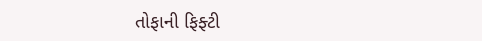તોફાની ફિફ્ટી